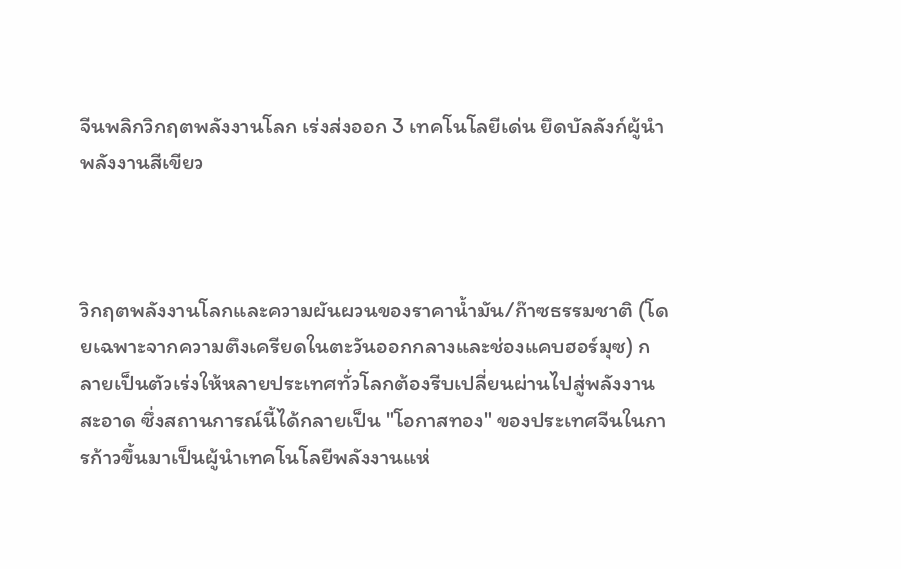จีนพลิกวิกฤตพลังงานโลก เร่งส่งออก 3 เทคโนโลยีเด่น ยึดบัลลังก์ผู้นำพลังงานสีเขียว



วิกฤตพลังงานโลกและความผันผวนของราคาน้ำมัน/ก๊าซธรรมชาติ (โดยเฉพาะจากความตึงเครียดในตะวันออกกลางและช่องแคบฮอร์มุซ) กลายเป็นตัวเร่งให้หลายประเทศทั่วโลกต้องรีบเปลี่ยนผ่านไปสู่พลังงานสะอาด ซึ่งสถานการณ์นี้ได้กลายเป็น "โอกาสทอง" ของประเทศจีนในการก้าวขึ้นมาเป็นผู้นำเทคโนโลยีพลังงานแห่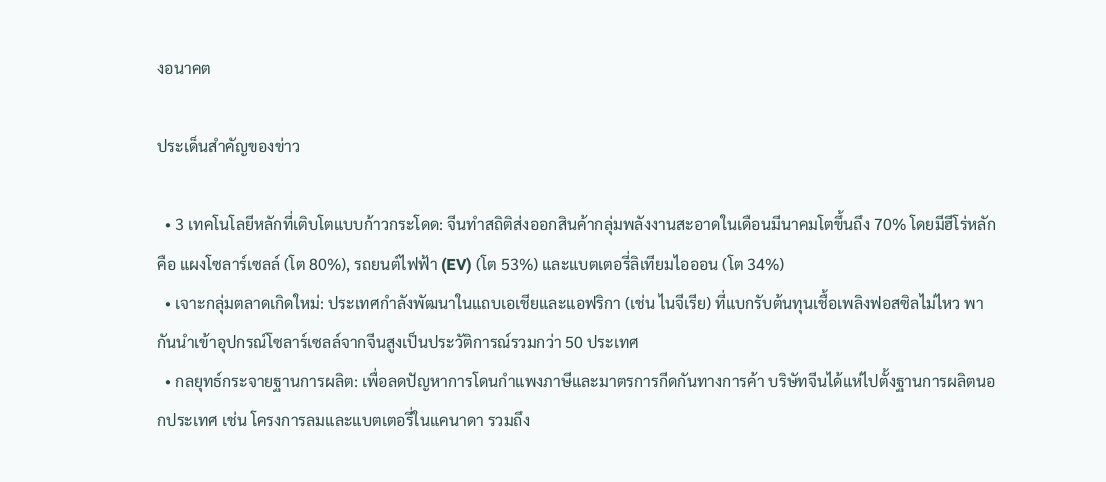งอนาคต

ประเด็นสำคัญของข่าว

  • 3 เทคโนโลยีหลักที่เติบโตแบบก้าวกระโดด: จีนทำสถิติส่งออกสินค้ากลุ่มพลังงานสะอาดในเดือนมีนาคมโตขึ้นถึง 70% โดยมีฮีโร่หลักคือ แผงโซลาร์เซลล์ (โต 80%), รถยนต์ไฟฟ้า (EV) (โต 53%) และแบตเตอรี่ลิเทียมไอออน (โต 34%)
  • เจาะกลุ่มตลาดเกิดใหม่: ประเทศกำลังพัฒนาในแถบเอเชียและแอฟริกา (เช่น ไนจีเรีย) ที่แบกรับต้นทุนเชื้อเพลิงฟอสซิลไม่ไหว พากันนำเข้าอุปกรณ์โซลาร์เซลล์จากจีนสูงเป็นประวัติการณ์รวมกว่า 50 ประเทศ
  • กลยุทธ์กระจายฐานการผลิต: เพื่อลดปัญหาการโดนกำแพงภาษีและมาตรการกีดกันทางการค้า บริษัทจีนได้แห่ไปตั้งฐานการผลิตนอกประเทศ เช่น โครงการลมและแบตเตอรี่ในแคนาดา รวมถึง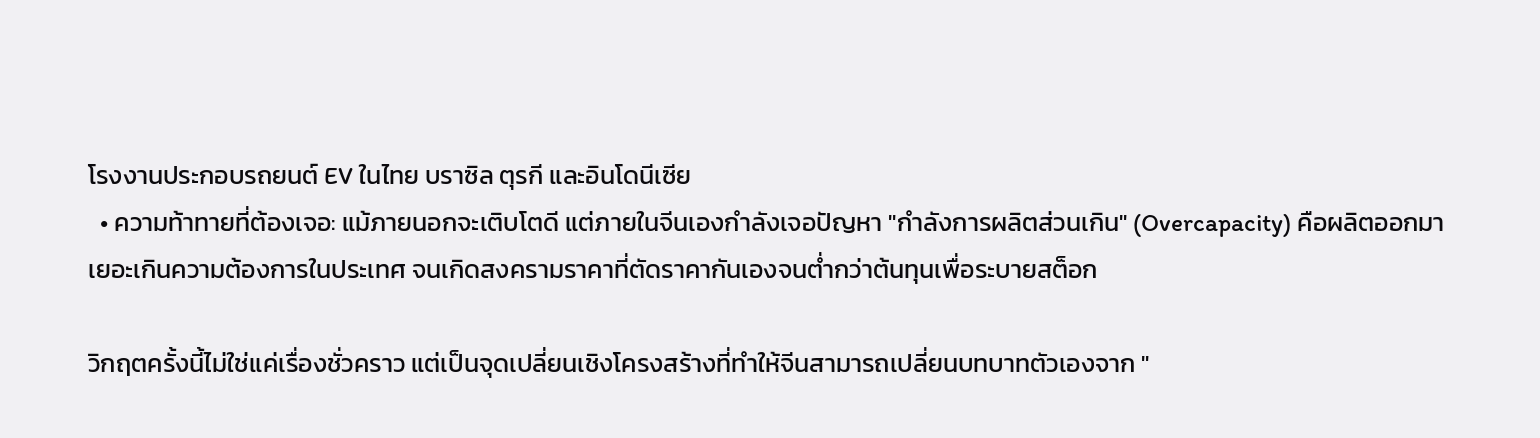โรงงานประกอบรถยนต์ EV ในไทย บราซิล ตุรกี และอินโดนีเซีย
  • ความท้าทายที่ต้องเจอ: แม้ภายนอกจะเติบโตดี แต่ภายในจีนเองกำลังเจอปัญหา "กำลังการผลิตส่วนเกิน" (Overcapacity) คือผลิตออกมาเยอะเกินความต้องการในประเทศ จนเกิดสงครามราคาที่ตัดราคากันเองจนต่ำกว่าต้นทุนเพื่อระบายสต็อก

วิกฤตครั้งนี้ไม่ใช่แค่เรื่องชั่วคราว แต่เป็นจุดเปลี่ยนเชิงโครงสร้างที่ทำให้จีนสามารถเปลี่ยนบทบาทตัวเองจาก "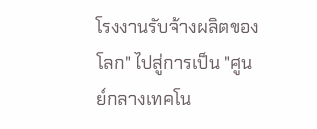โรงงานรับจ้างผลิตของโลก" ไปสู่การเป็น "ศูนย์กลางเทคโน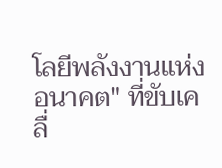โลยีพลังงานแห่งอนาคต" ที่ขับเคลื่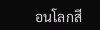อนโลกสี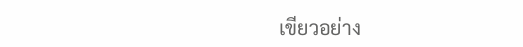เขียวอย่าง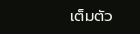เต็มตัว